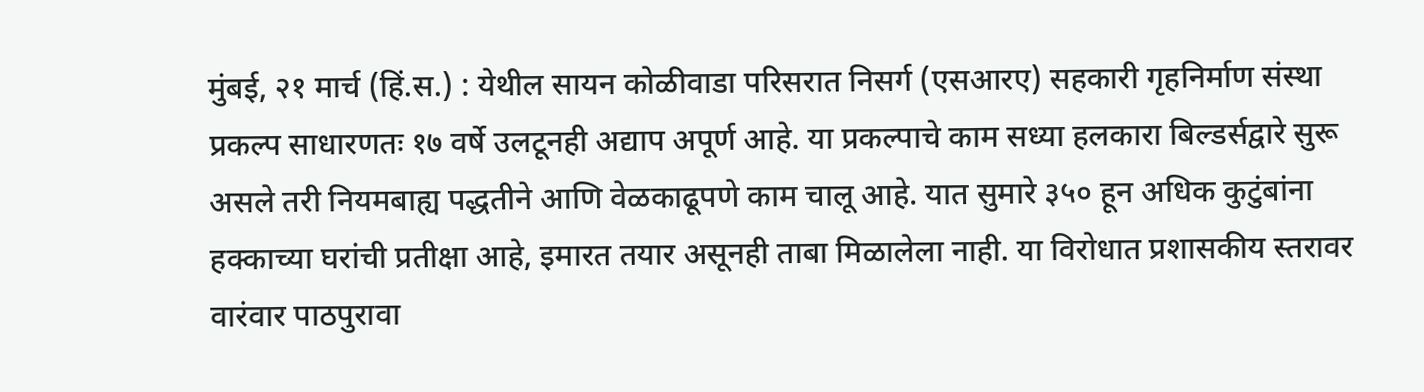मुंबई, २१ मार्च (हिं.स.) : येथील सायन कोळीवाडा परिसरात निसर्ग (एसआरए) सहकारी गृहनिर्माण संस्था प्रकल्प साधारणतः १७ वर्षे उलटूनही अद्याप अपूर्ण आहे. या प्रकल्पाचे काम सध्या हलकारा बिल्डर्सद्वारे सुरू असले तरी नियमबाह्य पद्धतीने आणि वेळकाढूपणे काम चालू आहे. यात सुमारे ३५० हून अधिक कुटुंबांना हक्काच्या घरांची प्रतीक्षा आहे, इमारत तयार असूनही ताबा मिळालेला नाही. या विरोधात प्रशासकीय स्तरावर वारंवार पाठपुरावा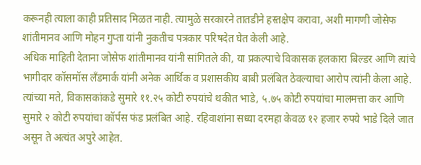करूनही त्याला काही प्रतिसाद मिळत नाही. त्यामुळे सरकारने तातडीने हस्तक्षेप करावा, अशी मागणी जोसेफ शांतीमानव आणि मोहन गुप्ता यांनी नुकतीच पत्रकार परिषदेत घेत केली आहे.
अधिक माहिती देताना जोसेफ शांतीमानव यांनी सांगितले की, या प्रकल्पाचे विकासक हलकारा बिल्डर आणि त्यांचे भागीदार कॉसमॉस लँडमार्क यांनी अनेक आर्थिक व प्रशासकीय बाबी प्रलंबित ठेवल्याचा आरोप त्यांनी केला आहे. त्यांच्या मते, विकासकांकडे सुमारे ११.२५ कोटी रुपयांचे थकीत भाडे, ५.७५ कोटी रुपयांचा मालमत्ता कर आणि सुमारे २ कोटी रुपयांचा कॉर्पस फंड प्रलंबित आहे. रहिवाशांना सध्या दरमहा केवळ १२ हजार रुपये भाडे दिले जात असून ते अत्यंत अपुरे आहेत.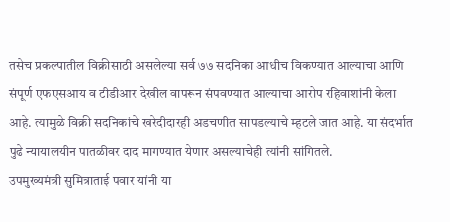तसेच प्रकल्पातील विक्रीसाठी असलेल्या सर्व ७७ सदनिका आधीच विकण्यात आल्याचा आणि संपूर्ण एफएसआय व टीडीआर देखील वापरून संपवण्यात आल्याचा आरोप रहिवाशांनी केला आहे. त्यामुळे विक्री सदनिकांचे खरेदीदारही अडचणीत सापडल्याचे म्हटले जात आहे. या संदर्भात पुढे न्यायालयीन पातळीवर दाद मागण्यात येणार असल्याचेही त्यांनी सांगितले.
उपमुख्यमंत्री सुमित्राताई पवार यांनी या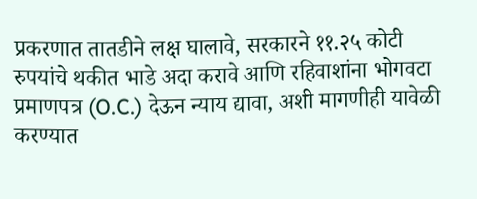प्रकरणात तातडीने लक्ष घालावे, सरकारने ११.२५ कोटी रुपयांचे थकीत भाडे अदा करावे आणि रहिवाशांना भोगवटा प्रमाणपत्र (O.C.) देऊन न्याय द्यावा, अशी मागणीही यावेळी करण्यात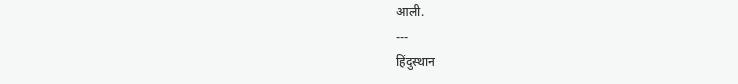आली.
---
हिंदुस्थान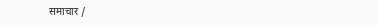समाचार /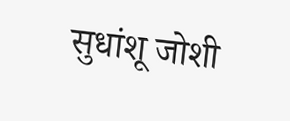सुधांशू जोशी